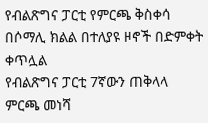የብልጽግና ፓርቲ የምርጫ ቅስቀሳ በሶማሊ ክልል በተለያዩ ዞኖች በድምቀት ቀጥሏል
የብልጽግና ፓርቲ 7ኛውን ጠቅላላ ምርጫ መነሻ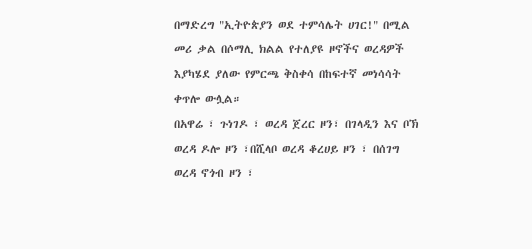በማድረግ "ኢትዮጵያን ወደ ተምሳሌት ሀገር!" በሚል መሪ ቃል በሶማሊ ክልል የተለያዩ ዞኖችና ወረዳዎች እያካሄደ ያለው የምርጫ ቅስቀሳ በከፍተኛ መነሳሳት ቀጥሎ ውሏል።
በአዋሬ ፣ ጉነገዶ ፣ ወረዳ ጀረር ዞን፣ በገላዲን እና ቦኽ ወረዳ ዶሎ ዞን ፣በሺላቦ ወረዳ ቆረሀይ ዞን ፣ በሰገግ ወረዳ ኖጎብ ዞን ፣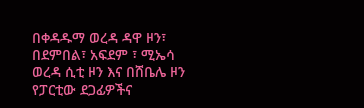በቀዳዱማ ወረዳ ዳዋ ዞን፣ በደምበል፣ አፍደም ፣ ሚኤሳ ወረዳ ሲቲ ዞን እና በሸቤሌ ዞን የፓርቲው ደጋፊዎችና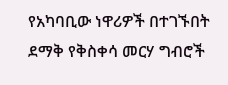የአካባቢው ነዋሪዎች በተገኙበት ደማቅ የቅስቀሳ መርሃ ግብሮች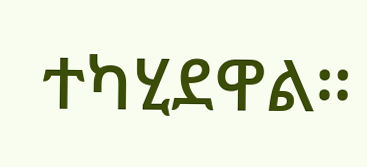ተካሂደዋል።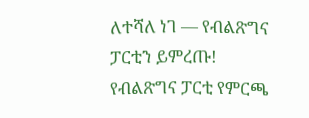ለተሻለ ነገ — የብልጽግና ፓርቲን ይምረጡ!
የብልጽግና ፓርቲ የምርጫ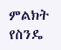ምልክት የስንዴ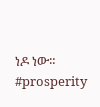ነዶ ነው።
#prosperity